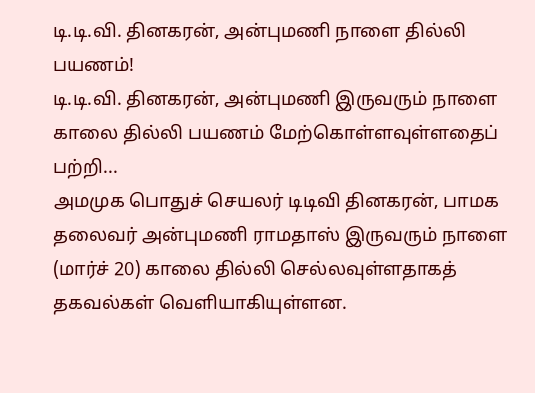டி.டி.வி. தினகரன், அன்புமணி நாளை தில்லி பயணம்!
டி.டி.வி. தினகரன், அன்புமணி இருவரும் நாளை காலை தில்லி பயணம் மேற்கொள்ளவுள்ளதைப் பற்றி...
அமமுக பொதுச் செயலர் டிடிவி தினகரன், பாமக தலைவர் அன்புமணி ராமதாஸ் இருவரும் நாளை (மார்ச் 20) காலை தில்லி செல்லவுள்ளதாகத் தகவல்கள் வெளியாகியுள்ளன.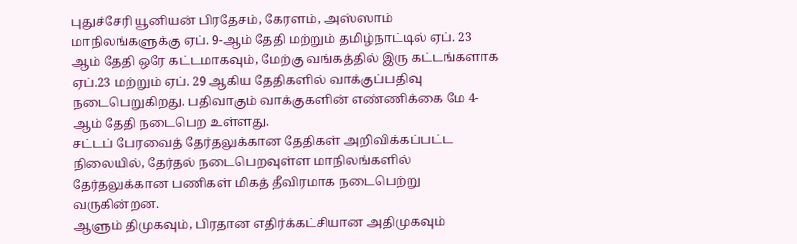புதுச்சேரி யூனியன் பிரதேசம், கேரளம், அஸ்ஸாம் மாநிலங்களுக்கு ஏப். 9-ஆம் தேதி மற்றும் தமிழ்நாட்டில் ஏப். 23 ஆம் தேதி ஒரே கட்டமாகவும், மேற்கு வங்கத்தில் இரு கட்டங்களாக ஏப்.23 மற்றும் ஏப். 29 ஆகிய தேதிகளில் வாக்குப்பதிவு நடைபெறுகிறது. பதிவாகும் வாக்குகளின் எண்ணிக்கை மே 4-ஆம் தேதி நடைபெற உள்ளது.
சட்டப் பேரவைத் தேர்தலுக்கான தேதிகள் அறிவிக்கப்பட்ட நிலையில், தேர்தல் நடைபெறவுள்ள மாநிலங்களில் தேர்தலுக்கான பணிகள் மிகத் தீவிரமாக நடைபெற்று வருகின்றன.
ஆளும் திமுகவும், பிரதான எதிர்க்கட்சியான அதிமுகவும்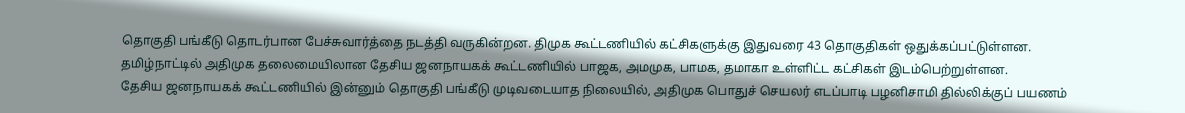தொகுதி பங்கீடு தொடர்பான பேச்சுவார்த்தை நடத்தி வருகின்றன. திமுக கூட்டணியில் கட்சிகளுக்கு இதுவரை 43 தொகுதிகள் ஒதுக்கப்பட்டுள்ளன.
தமிழ்நாட்டில் அதிமுக தலைமையிலான தேசிய ஜனநாயகக் கூட்டணியில் பாஜக, அமமுக, பாமக, தமாகா உள்ளிட்ட கட்சிகள் இடம்பெற்றுள்ளன.
தேசிய ஜனநாயகக் கூட்டணியில் இன்னும் தொகுதி பங்கீடு முடிவடையாத நிலையில், அதிமுக பொதுச் செயலர் எடப்பாடி பழனிசாமி தில்லிக்குப் பயணம்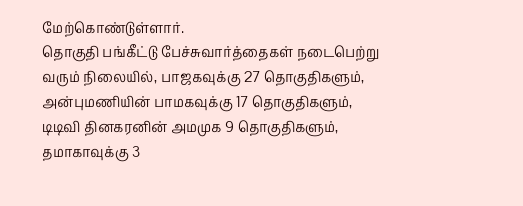மேற்கொண்டுள்ளார்.
தொகுதி பங்கீட்டு பேச்சுவார்த்தைகள் நடைபெற்று வரும் நிலையில், பாஜகவுக்கு 27 தொகுதிகளும், அன்புமணியின் பாமகவுக்கு 17 தொகுதிகளும், டிடிவி தினகரனின் அமமுக 9 தொகுதிகளும், தமாகாவுக்கு 3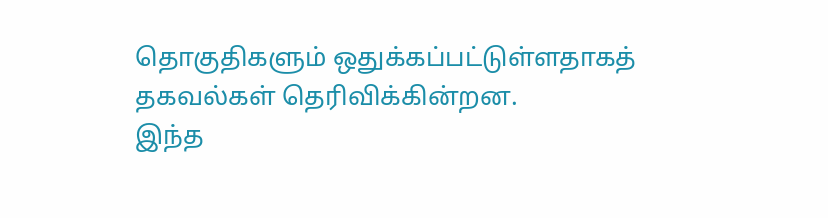தொகுதிகளும் ஒதுக்கப்பட்டுள்ளதாகத் தகவல்கள் தெரிவிக்கின்றன.
இந்த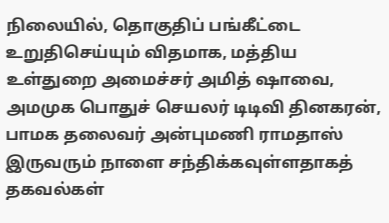நிலையில், தொகுதிப் பங்கீட்டை உறுதிசெய்யும் விதமாக, மத்திய உள்துறை அமைச்சர் அமித் ஷாவை, அமமுக பொதுச் செயலர் டிடிவி தினகரன், பாமக தலைவர் அன்புமணி ராமதாஸ் இருவரும் நாளை சந்திக்கவுள்ளதாகத் தகவல்கள்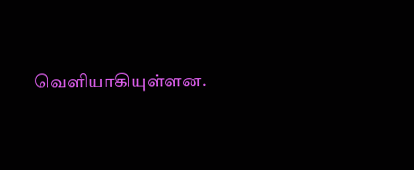வெளியாகியுள்ளன.